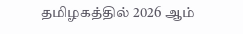தமிழகத்தில் 2026 ஆம்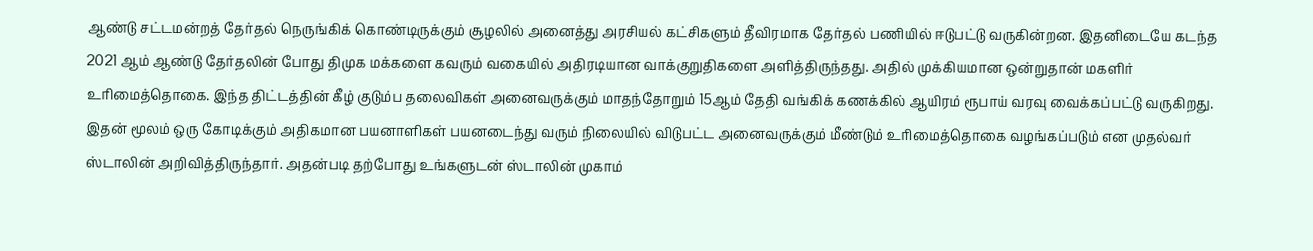ஆண்டு சட்டமன்றத் தேர்தல் நெருங்கிக் கொண்டிருக்கும் சூழலில் அனைத்து அரசியல் கட்சிகளும் தீவிரமாக தேர்தல் பணியில் ஈடுபட்டு வருகின்றன. இதனிடையே கடந்த 2021 ஆம் ஆண்டு தேர்தலின் போது திமுக மக்களை கவரும் வகையில் அதிரடியான வாக்குறுதிகளை அளித்திருந்தது. அதில் முக்கியமான ஒன்றுதான் மகளிர் உரிமைத்தொகை. இந்த திட்டத்தின் கீழ் குடும்ப தலைவிகள் அனைவருக்கும் மாதந்தோறும் 15ஆம் தேதி வங்கிக் கணக்கில் ஆயிரம் ரூபாய் வரவு வைக்கப்பட்டு வருகிறது. இதன் மூலம் ஒரு கோடிக்கும் அதிகமான பயனாளிகள் பயனடைந்து வரும் நிலையில் விடுபட்ட அனைவருக்கும் மீண்டும் உரிமைத்தொகை வழங்கப்படும் என முதல்வர் ஸ்டாலின் அறிவித்திருந்தார். அதன்படி தற்போது உங்களுடன் ஸ்டாலின் முகாம்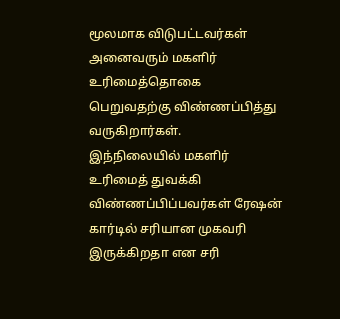மூலமாக விடுபட்டவர்கள் அனைவரும் மகளிர் உரிமைத்தொகை பெறுவதற்கு விண்ணப்பித்து வருகிறார்கள்.
இந்நிலையில் மகளிர் உரிமைத் துவக்கி விண்ணப்பிப்பவர்கள் ரேஷன் கார்டில் சரியான முகவரி இருக்கிறதா என சரி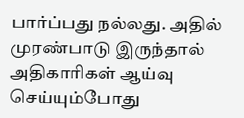பார்ப்பது நல்லது. அதில் முரண்பாடு இருந்தால் அதிகாரிகள் ஆய்வு செய்யும்போது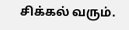சிக்கல் வரும்.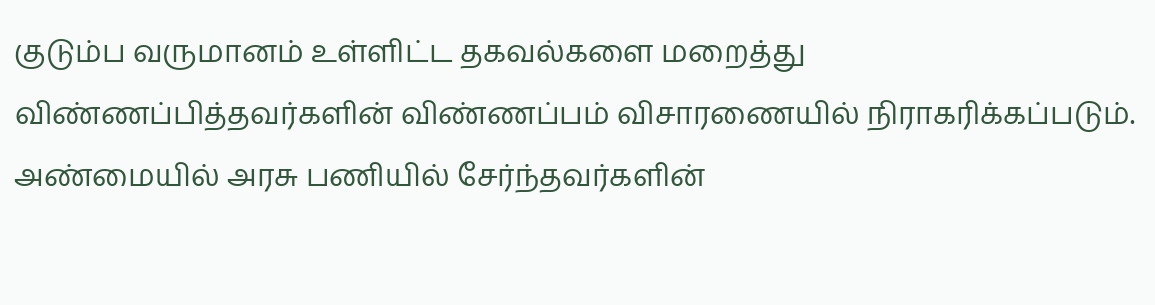குடும்ப வருமானம் உள்ளிட்ட தகவல்களை மறைத்து விண்ணப்பித்தவர்களின் விண்ணப்பம் விசாரணையில் நிராகரிக்கப்படும். அண்மையில் அரசு பணியில் சேர்ந்தவர்களின்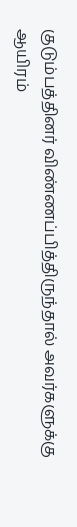குடும்பத்தினர் விண்ணப்பித்திருந்தால் அவர்களுக்கு ஆயிரம்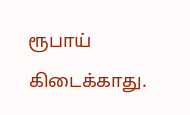ரூபாய் கிடைக்காது.